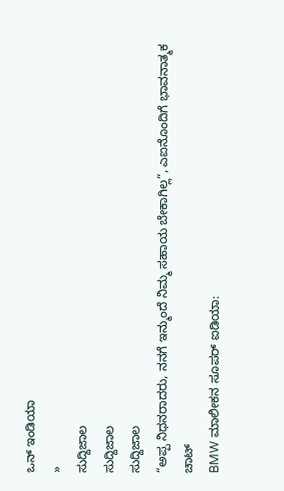ಒನ್ ಇಂಡಿಯಾ
»
ಸುದ್ದಿಜಾಲ
ಸುದ್ದಿಜಾಲ
ಸುದ್ದಿಜಾಲ
“ಅಪ್ಪ ನಿಧನರಾದರು, ನನಗೆ ಇನ್ಮುಂದೆ ನಿಮ್ಮ ಸಹಾಯ ಬೇಕಾಗಿಲ್ಲ”, ಎಐನೊಂದಿಗೆ ಭಾವನಾತ್ಮಕ ಚಾಟ್
BMW ಮಾಲೀಕನ ಸೂಪರ್ ಐಡಿಯಾ: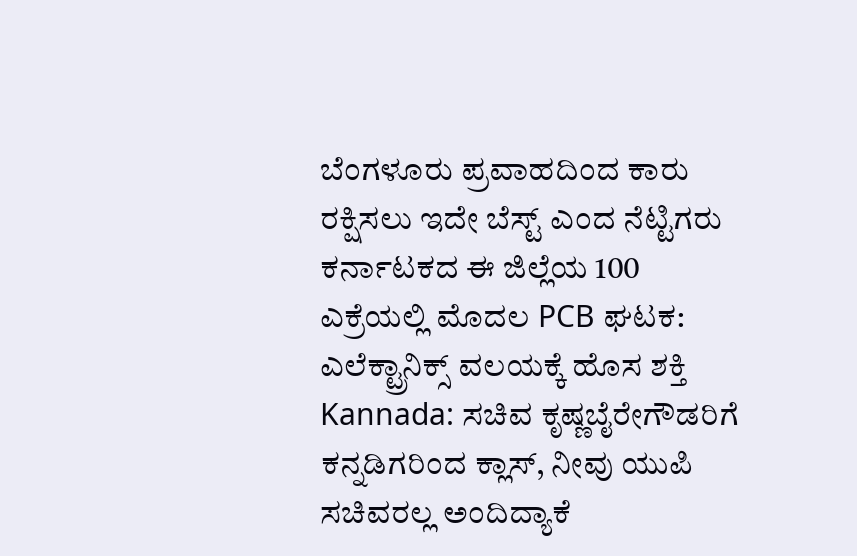ಬೆಂಗಳೂರು ಪ್ರವಾಹದಿಂದ ಕಾರು ರಕ್ಷಿಸಲು ಇದೇ ಬೆಸ್ಟ್ ಎಂದ ನೆಟ್ಟಿಗರು
ಕರ್ನಾಟಕದ ಈ ಜಿಲ್ಲೆಯ 100 ಎಕ್ರೆಯಲ್ಲಿ ಮೊದಲ PCB ಘಟಕ: ಎಲೆಕ್ಟ್ರಾನಿಕ್ಸ್ ವಲಯಕ್ಕೆ ಹೊಸ ಶಕ್ತಿ
Kannada: ಸಚಿವ ಕೃಷ್ಣಬೈರೇಗೌಡರಿಗೆ ಕನ್ನಡಿಗರಿಂದ ಕ್ಲಾಸ್, ನೀವು ಯುಪಿ ಸಚಿವರಲ್ಲ ಅಂದಿದ್ಯಾಕೆ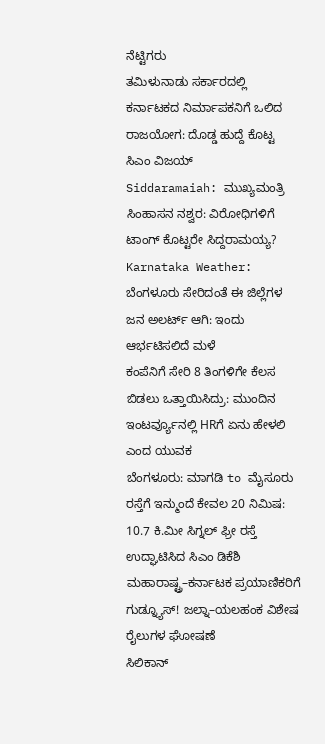ನೆಟ್ಟಿಗರು
ತಮಿಳುನಾಡು ಸರ್ಕಾರದಲ್ಲಿ ಕರ್ನಾಟಕದ ನಿರ್ಮಾಪಕನಿಗೆ ಒಲಿದ ರಾಜಯೋಗ: ದೊಡ್ಡ ಹುದ್ದೆ ಕೊಟ್ಟ ಸಿಎಂ ವಿಜಯ್
Siddaramaiah: ಮುಖ್ಯಮಂತ್ರಿ ಸಿಂಹಾಸನ ನಶ್ವರ: ವಿರೋಧಿಗಳಿಗೆ ಟಾಂಗ್ ಕೊಟ್ಟರೇ ಸಿದ್ದರಾಮಯ್ಯ?
Karnataka Weather: ಬೆಂಗಳೂರು ಸೇರಿದಂತೆ ಈ ಜಿಲ್ಲೆಗಳ ಜನ ಅಲರ್ಟ್ ಆಗಿ: ಇಂದು ಆರ್ಭಟಿಸಲಿದೆ ಮಳೆ
ಕಂಪೆನಿಗೆ ಸೇರಿ 8 ತಿಂಗಳಿಗೇ ಕೆಲಸ ಬಿಡಲು ಒತ್ತಾಯಿಸಿದ್ರು: ಮುಂದಿನ ಇಂಟರ್ವ್ಯೂನಲ್ಲಿ HRಗೆ ಏನು ಹೇಳಲಿ ಎಂದ ಯುವಕ
ಬೆಂಗಳೂರು: ಮಾಗಡಿ to ಮೈಸೂರು ರಸ್ತೆಗೆ ಇನ್ಮುಂದೆ ಕೇವಲ 20 ನಿಮಿಷ: 10.7 ಕಿ.ಮೀ ಸಿಗ್ನಲ್ ಫ್ರೀ ರಸ್ತೆ ಉದ್ಘಾಟಿಸಿದ ಸಿಎಂ ಡಿಕೆಶಿ
ಮಹಾರಾಷ್ಟ್ರ–ಕರ್ನಾಟಕ ಪ್ರಯಾಣಿಕರಿಗೆ ಗುಡ್ನ್ಯೂಸ್! ಜಲ್ನಾ–ಯಲಹಂಕ ವಿಶೇಷ ರೈಲುಗಳ ಘೋಷಣೆ
ಸಿಲಿಕಾನ್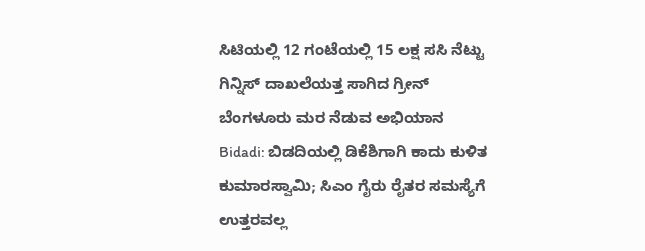ಸಿಟಿಯಲ್ಲಿ 12 ಗಂಟೆಯಲ್ಲಿ 15 ಲಕ್ಷ ಸಸಿ ನೆಟ್ಟು ಗಿನ್ನಿಸ್ ದಾಖಲೆಯತ್ತ ಸಾಗಿದ ಗ್ರೀನ್ ಬೆಂಗಳೂರು ಮರ ನೆಡುವ ಅಭಿಯಾನ
Bidadi: ಬಿಡದಿಯಲ್ಲಿ ಡಿಕೆಶಿಗಾಗಿ ಕಾದು ಕುಳಿತ ಕುಮಾರಸ್ವಾಮಿ; ಸಿಎಂ ಗೈರು ರೈತರ ಸಮಸ್ಯೆಗೆ ಉತ್ತರವಲ್ಲ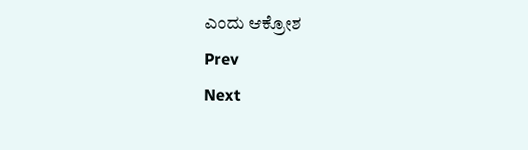ಎಂದು ಆಕ್ರೋಶ
Prev
Next